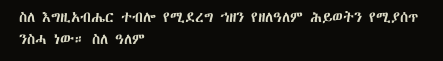ስለ እግዚአብሔር ተብሎ የሚደረግ ኀዘን የዘለዓለም ሕይወትን የሚያሰጥ ንስሓ ነው። ስለ ዓለም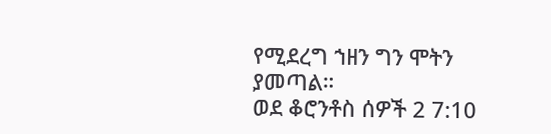የሚደረግ ኀዘን ግን ሞትን ያመጣል።
ወደ ቆሮንቶስ ሰዎች 2 7:10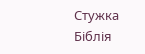Стужка
Біблія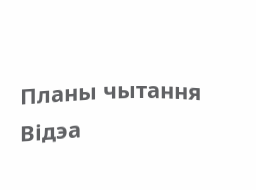Планы чытання
Відэа